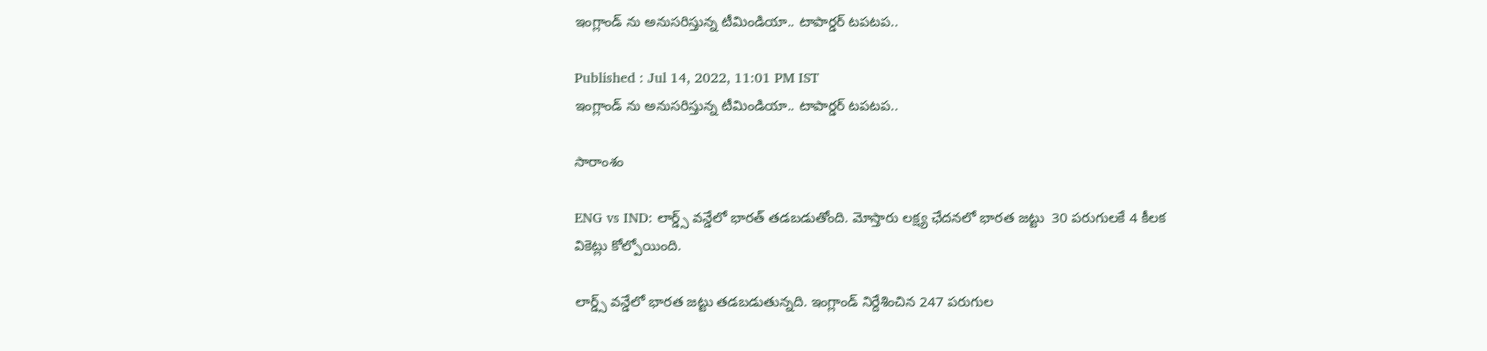ఇంగ్లాండ్ ను అనుసరిస్తున్న టీమిండియా.. టాపార్డర్ టపటప..

Published : Jul 14, 2022, 11:01 PM IST
ఇంగ్లాండ్ ను అనుసరిస్తున్న టీమిండియా.. టాపార్డర్ టపటప..

సారాంశం

ENG vs IND: లార్డ్స్ వన్డేలో భారత్ తడబడుతోంది. మోస్తారు లక్ష్య ఛేదనలో భారత జట్టు  30 పరుగులకే 4 కీలక వికెట్లు కోల్పోయింది.

లార్డ్స్ వన్డేలో భారత జట్టు తడబడుతున్నది. ఇంగ్లాండ్ నిర్దేశించిన 247 పరుగుల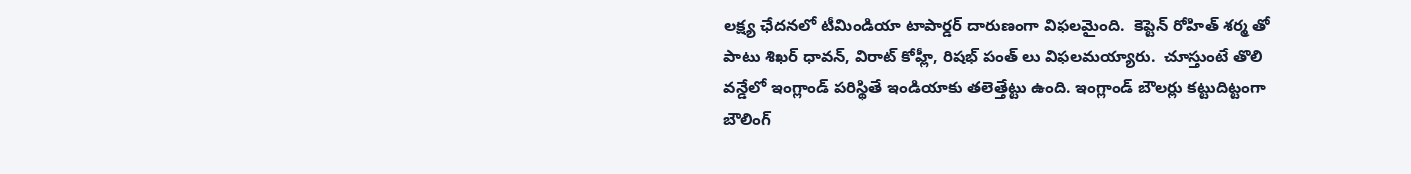లక్ష్య ఛేదనలో టీమిండియా టాపార్డర్ దారుణంగా విఫలమైంది.  కెప్టెన్ రోహిత్ శర్మ తో పాటు శిఖర్ ధావన్, విరాట్ కోహ్లీ, రిషభ్ పంత్ లు విఫలమయ్యారు.  చూస్తుంటే తొలి వన్డేలో ఇంగ్లాండ్ పరిస్థితే ఇండియాకు తలెత్తేట్టు ఉంది. ఇంగ్లాండ్ బౌలర్లు కట్టుదిట్టంగా బౌలింగ్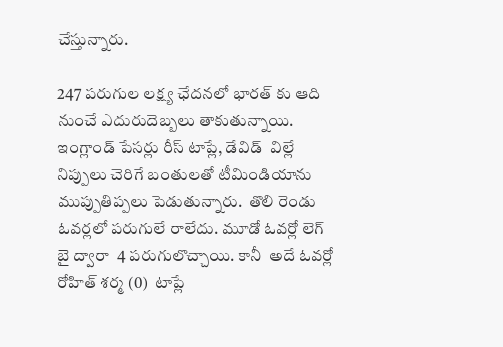చేస్తున్నారు.

247 పరుగుల లక్ష్య ఛేదనలో భారత్ కు ఆది నుంచే ఎదురుదెబ్బలు తాకుతున్నాయి.  ఇంగ్లాండ్ పేసర్లు రీస్ టాప్లే, డేవిడ్  విల్లే నిప్పులు చెరిగే బంతులతో టీమిండియాను ముప్పుతిప్పలు పెడుతున్నారు.  తొలి రెండు  ఓవర్లలో పరుగులే రాలేదు. మూడో ఓవర్లో లెగ్ బై ద్వారా  4 పరుగులొచ్చాయి. కానీ  అదే ఓవర్లో రోహిత్ శర్మ (0)  టాప్లే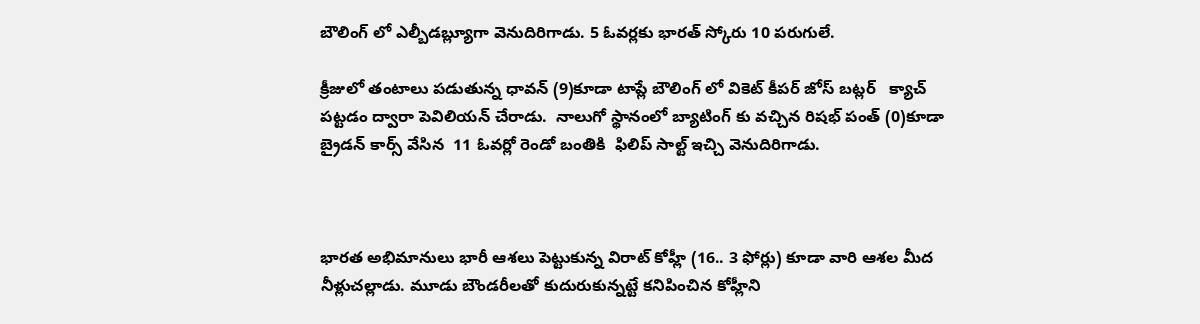బౌలింగ్ లో ఎల్బీడబ్ల్యూగా వెనుదిరిగాడు. 5 ఓవర్లకు భారత్ స్కోరు 10 పరుగులే.

క్రీజులో తంటాలు పడుతున్న ధావన్ (9)కూడా టాప్లే బౌలింగ్ లో వికెట్ కీపర్ జోస్ బట్లర్   క్యాచ్ పట్టడం ద్వారా పెవిలియన్ చేరాడు.  నాలుగో స్థానంలో బ్యాటింగ్ కు వచ్చిన రిషభ్ పంత్ (0)కూడా బ్రైడన్ కార్స్ వేసిన  11 ఓవర్లో రెండో బంతికి  ఫిలిప్ సాల్ట్ ఇచ్చి వెనుదిరిగాడు.



భారత అభిమానులు భారీ ఆశలు పెట్టుకున్న విరాట్ కోహ్లీ (16.. 3 ఫోర్లు) కూడా వారి ఆశల మీద నీళ్లుచల్లాడు. మూడు బౌండరీలతో కుదురుకున్నట్టే కనిపించిన కోహ్లీని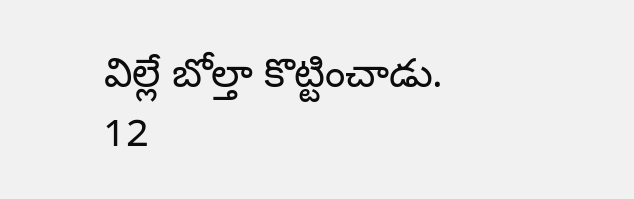విల్లే బోల్తా కొట్టించాడు.  12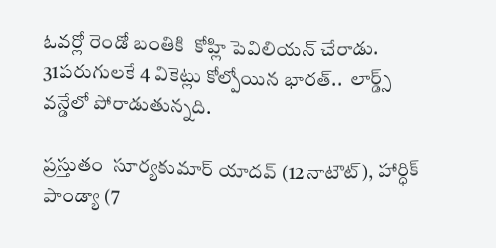ఓవర్లో రెండో బంతికి  కోహ్లి పెవిలియన్ చేరాడు. 31పరుగులకే 4 వికెట్లు కోల్పోయిన భారత్..  లార్డ్స్ వన్డేలో పోరాడుతున్నది.

ప్రస్తుతం  సూర్యకుమార్ యాదవ్ (12నాటౌట్), హార్ధిక్ పాండ్యా (7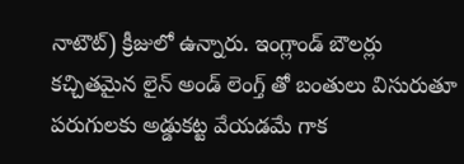నాటౌట్) క్రీజులో ఉన్నారు. ఇంగ్లాండ్ బౌలర్లు కచ్చితమైన లైన్ అండ్ లెంగ్త్ తో బంతులు విసురుతూ  పరుగులకు అడ్డుకట్ట వేయడమే గాక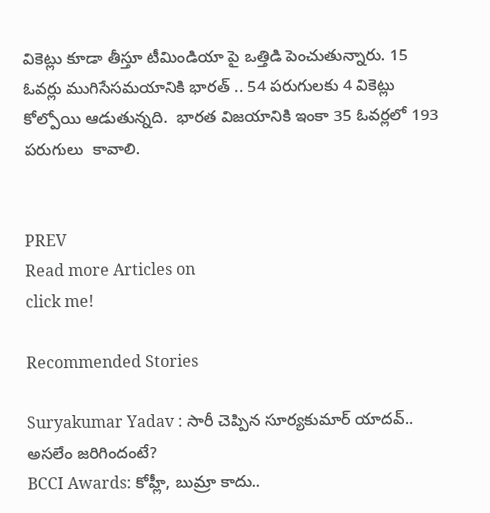వికెట్లు కూడా తీస్తూ టీమిండియా పై ఒత్తిడి పెంచుతున్నారు. 15 ఓవర్లు ముగిసేసమయానికి భారత్ .. 54 పరుగులకు 4 వికెట్లు కోల్పోయి ఆడుతున్నది.  భారత విజయానికి ఇంకా 35 ఓవర్లలో 193 పరుగులు  కావాలి.


PREV
Read more Articles on
click me!

Recommended Stories

Suryakumar Yadav : సారీ చెప్పిన సూర్యకుమార్ యాదవ్.. అసలేం జరిగిందంటే?
BCCI Awards: కోహ్లీ, బుమ్రా కాదు..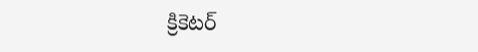క్రికెటర్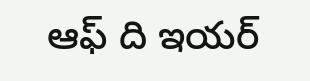ఆఫ్ ది ఇయర్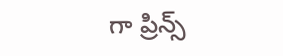గా ప్రిన్స్